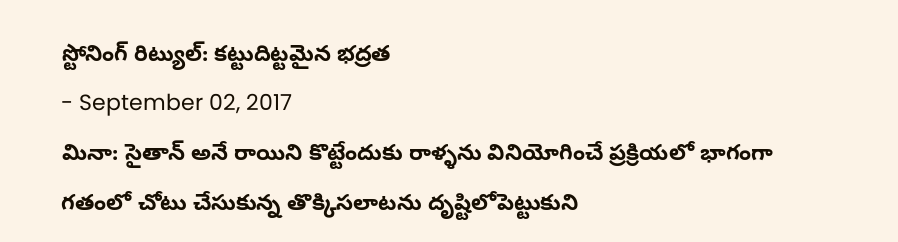స్టోనింగ్ రిట్యుల్: కట్టుదిట్టమైన భద్రత
- September 02, 2017
మినా: సైతాన్ అనే రాయిని కొట్టేందుకు రాళ్ళను వినియోగించే ప్రక్రియలో భాగంగా గతంలో చోటు చేసుకున్న తొక్కిసలాటను దృష్టిలోపెట్టుకుని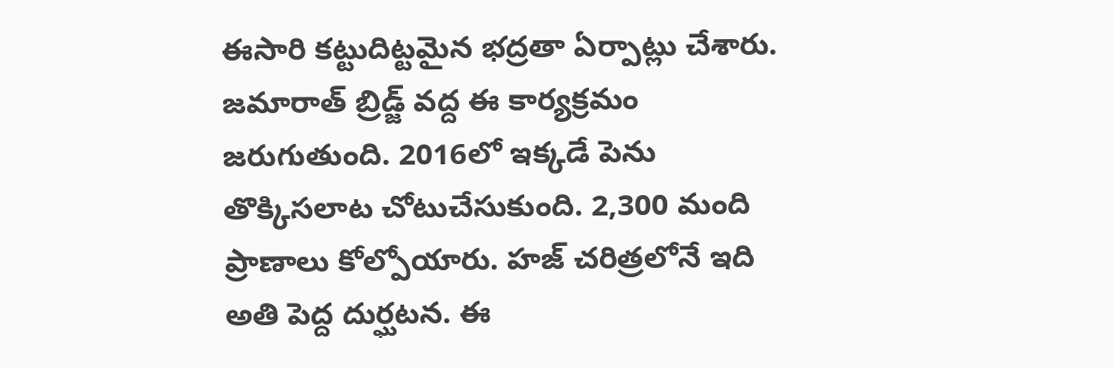ఈసారి కట్టుదిట్టమైన భద్రతా ఏర్పాట్లు చేశారు. జమారాత్ బ్రిడ్జ్ వద్ద ఈ కార్యక్రమం జరుగుతుంది. 2016లో ఇక్కడే పెను తొక్కిసలాట చోటుచేసుకుంది. 2,300 మంది ప్రాణాలు కోల్పోయారు. హజ్ చరిత్రలోనే ఇది అతి పెద్ద దుర్ఘటన. ఈ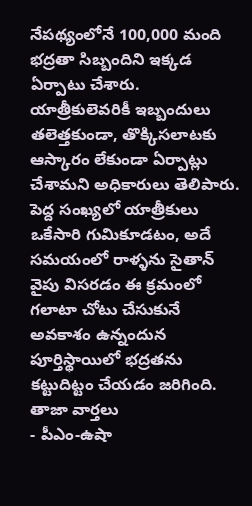నేపథ్యంలోనే 100,000 మంది భద్రతా సిబ్బందిని ఇక్కడ ఏర్పాటు చేశారు. యాత్రీకులెవరికీ ఇబ్బందులు తలెత్తకుండా, తొక్కిసలాటకు ఆస్కారం లేకుండా ఏర్పాట్లు చేశామని అధికారులు తెలిపారు. పెద్ద సంఖ్యలో యాత్రీకులు ఒకేసారి గుమికూడటం, అదే సమయంలో రాళ్ళను సైతాన్ వైపు విసరడం ఈ క్రమంలో గలాటా చోటు చేసుకునే అవకాశం ఉన్నందున పూర్తిస్థాయిలో భద్రతను కట్టుదిట్టం చేయడం జరిగింది.
తాజా వార్తలు
- పీఎం-ఉషా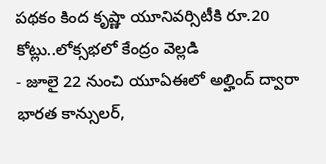పథకం కింద కృష్ణా యూనివర్సిటీకి రూ.20 కోట్లు..లోక్సభలో కేంద్రం వెల్లడి
- జూలై 22 నుంచి యూఏఈలో అల్హింద్ ద్వారా భారత కాన్సులర్,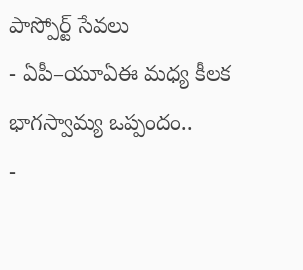పాస్పోర్ట్ సేవలు
- ఏపీ–యూఏఈ మధ్య కీలక భాగస్వామ్య ఒప్పందం..
-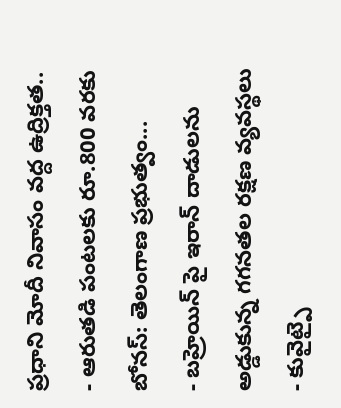ప్రధాని మోదీ నివాసం వద్ద ఉద్రిక్తత..
- ఆరుతడి పంటలకు రూ.800 వరకు బోనస్: తెలంగాణ ప్రభుత్వం...
- బహ్రెయిన్ పై ఇరాన్ దాడులను అడ్డుకున్న గగనతల రక్షణ వ్యవస్థలు
- కువైట్పై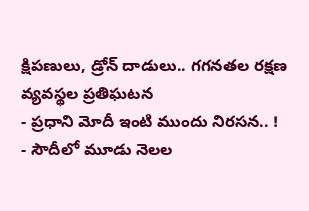క్షిపణులు, డ్రోన్ దాడులు.. గగనతల రక్షణ వ్యవస్థల ప్రతిఘటన
- ప్రధాని మోదీ ఇంటి ముందు నిరసన.. !
- సౌదీలో మూడు నెలల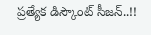ప్రత్యేక డిస్కౌంట్ సీజన్..!!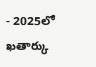- 2025లో ఖతార్కు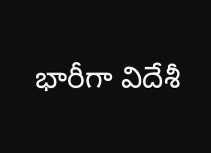భారీగా విదేశీ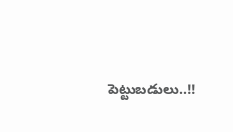పెట్టుబడులు..!!